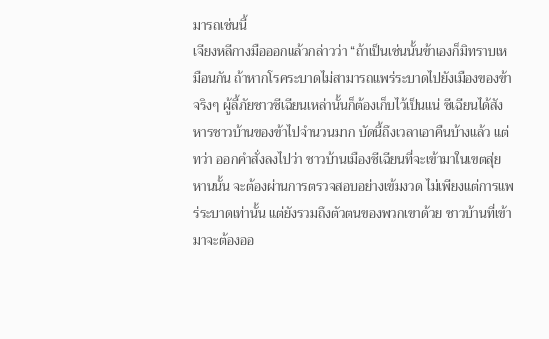มารถเช่นนี้
เจียงหลีกางมือออกแล้วกล่าวว่า “ถ้าเป็นเช่นนั้นข้าเองก็มิทราบเหมือนกัน ถ้าหากโรคระบาดไม่สามารถแพร่ระบาดไปยังเมืองของข้าจริงๆ ผู้ลี้ภัยชาวซีเฉียนเหล่านั้นก็ต้องเก็บไว้เป็นแน่ ซีเฉียนได้สังหารชาวบ้านของข้าไปจำนวนมาก บัดนี้ถึงเวลาเอาคืนบ้างแล้ว แต่ทว่า ออกคำสั่งลงไปว่า ชาวบ้านเมืองซีเฉียนที่จะเข้ามาในเขตสุ่ยหานนั้น จะต้องผ่านการตรวจสอบอย่างเข้มงวด ไม่เพียงแต่การแพร่ระบาดเท่านั้น แต่ยังรวมถึงตัวตนของพวกเขาด้วย ชาวบ้านที่เข้ามาจะต้องออ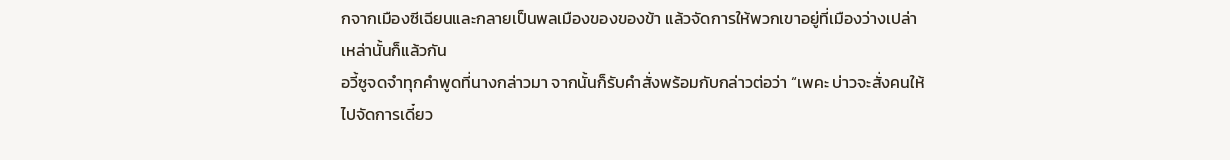กจากเมืองซีเฉียนและกลายเป็นพลเมืองของของข้า แล้วจัดการให้พวกเขาอยู่ที่เมืองว่างเปล่าเหล่านั้นก็แล้วกัน
อวี้ซูจดจำทุกคำพูดที่นางกล่าวมา จากนั้นก็รับคำสั่งพร้อมกับกล่าวต่อว่า “เพคะ บ่าวจะสั่งคนให้ไปจัดการเดี๋ยว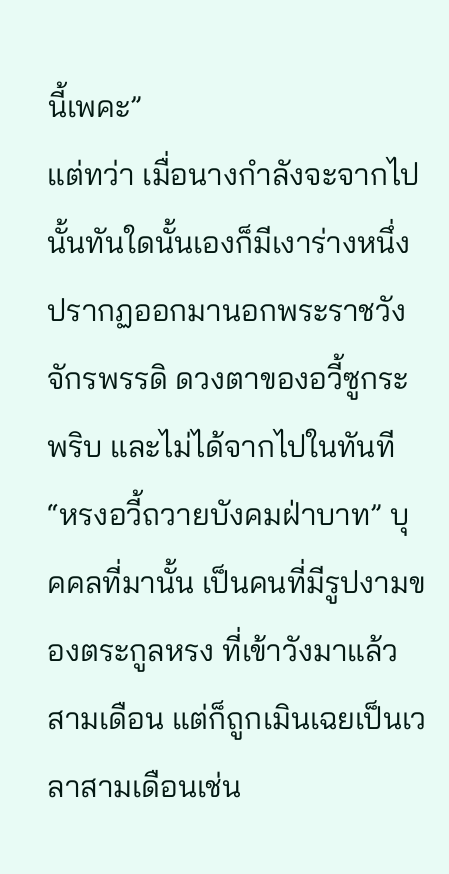นี้เพคะ”
แต่ทว่า เมื่อนางกำลังจะจากไปนั้นทันใดนั้นเองก็มีเงาร่างหนึ่งปรากฏออกมานอกพระราชวังจักรพรรดิ ดวงตาของอวี้ซูกระพริบ และไม่ได้จากไปในทันที
“หรงอวี้ถวายบังคมฝ่าบาท” บุคคลที่มานั้น เป็นคนที่มีรูปงามของตระกูลหรง ที่เข้าวังมาแล้วสามเดือน แต่ก็ถูกเมินเฉยเป็นเวลาสามเดือนเช่น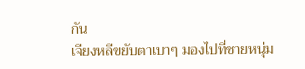กัน
เจียงหลีขยับตาเบาๆ มองไปที่ชายหนุ่ม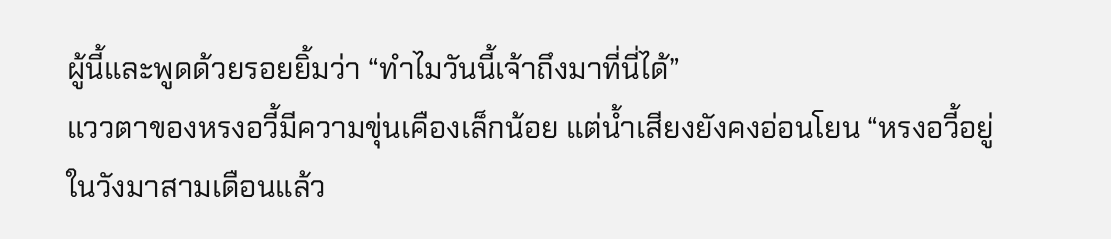ผู้นี้และพูดด้วยรอยยิ้มว่า “ทำไมวันนี้เจ้าถึงมาที่นี่ได้”
แววตาของหรงอวี้มีความขุ่นเคืองเล็กน้อย แต่น้ำเสียงยังคงอ่อนโยน “หรงอวี้อยู่ในวังมาสามเดือนแล้ว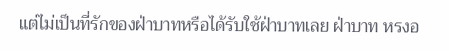แต่ไม่เป็นที่รักของฝ่าบาทหรือได้รับใช้ฝ่าบาทเลย ฝ่าบาท หรงอ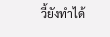วี้ยังทำได้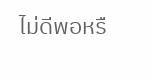ไม่ดีพอหรื